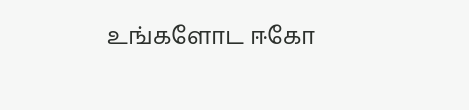உங்களோட ஈகோ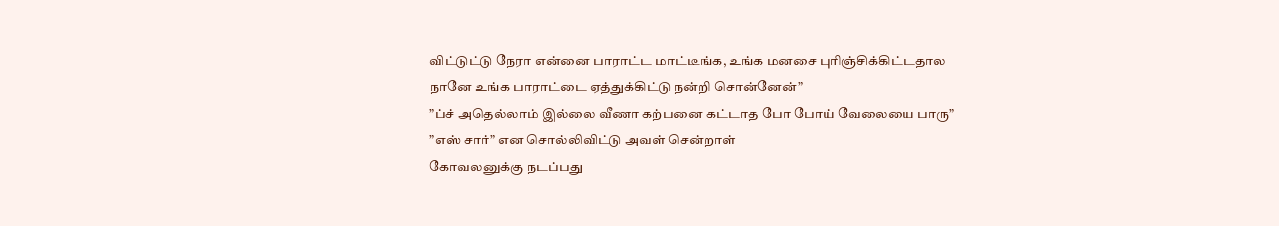விட்டுட்டு நேரா என்னை பாராட்ட மாட்டீங்க, உங்க மனசை புரிஞ்சிக்கிட்டதால நானே உங்க பாராட்டை ஏத்துக்கிட்டு நன்றி சொன்னேன்”
”ப்ச் அதெல்லாம் இல்லை வீணா கற்பனை கட்டாத போ போய் வேலையை பாரு”
”எஸ் சார்” என சொல்லிவிட்டு அவள் சென்றாள்
கோவலனுக்கு நடப்பது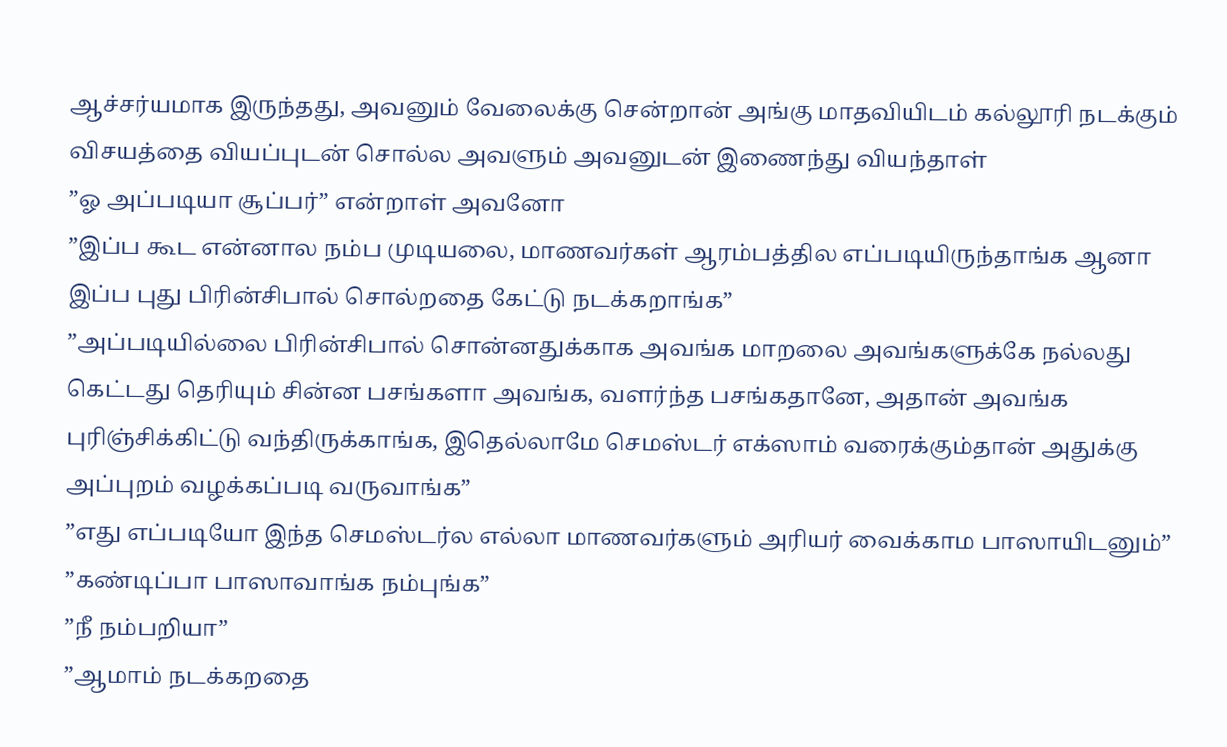ஆச்சர்யமாக இருந்தது, அவனும் வேலைக்கு சென்றான் அங்கு மாதவியிடம் கல்லூரி நடக்கும் விசயத்தை வியப்புடன் சொல்ல அவளும் அவனுடன் இணைந்து வியந்தாள்
”ஓ அப்படியா சூப்பர்” என்றாள் அவனோ
”இப்ப கூட என்னால நம்ப முடியலை, மாணவர்கள் ஆரம்பத்தில எப்படியிருந்தாங்க ஆனா இப்ப புது பிரின்சிபால் சொல்றதை கேட்டு நடக்கறாங்க”
”அப்படியில்லை பிரின்சிபால் சொன்னதுக்காக அவங்க மாறலை அவங்களுக்கே நல்லது கெட்டது தெரியும் சின்ன பசங்களா அவங்க, வளர்ந்த பசங்கதானே, அதான் அவங்க புரிஞ்சிக்கிட்டு வந்திருக்காங்க, இதெல்லாமே செமஸ்டர் எக்ஸாம் வரைக்கும்தான் அதுக்கு அப்புறம் வழக்கப்படி வருவாங்க”
”எது எப்படியோ இந்த செமஸ்டர்ல எல்லா மாணவர்களும் அரியர் வைக்காம பாஸாயிடனும்”
”கண்டிப்பா பாஸாவாங்க நம்புங்க”
”நீ நம்பறியா”
”ஆமாம் நடக்கறதை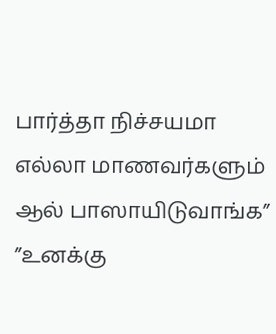பார்த்தா நிச்சயமா எல்லா மாணவர்களும் ஆல் பாஸாயிடுவாங்க”
”உனக்கு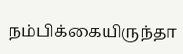நம்பிக்கையிருந்தா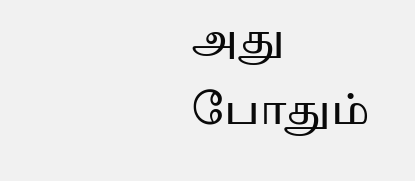அது போதும்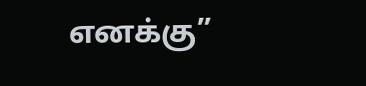எனக்கு”